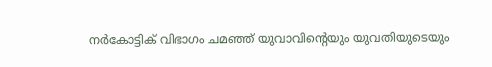നർകോട്ടിക് വിഭാഗം ചമഞ്ഞ് യുവാവിന്റെയും യുവതിയുടെയും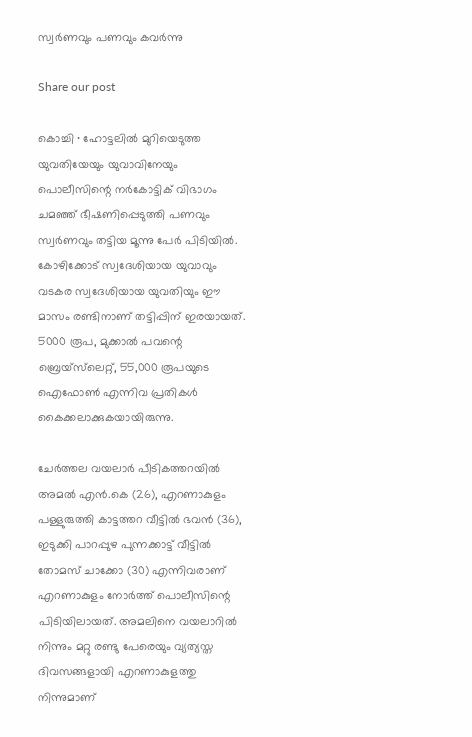സ്വർണവും പണവും കവർന്നു

Share our post

കൊച്ചി ∙ ഹോട്ടലിൽ മുറിയെടുത്ത യുവതിയേയും യുവാവിനേയും പൊലീസിന്റെ നർകോട്ടിക് വിഭാഗം ചമഞ്ഞ് ഭീഷണിപ്പെടുത്തി പണവും സ്വർണവും തട്ടിയ മൂന്നു പേർ പിടിയിൽ. കോഴിക്കോട് സ്വദേശിയായ യുവാവും വടകര സ്വദേശിയായ യുവതിയും ഈ മാസം രണ്ടിനാണ് തട്ടിപ്പിന് ഇരയായത്. 5000 രൂപ, മുക്കാൽ പവന്റെ ബ്രെയ്സ്‍ലെറ്റ്, 55,000 രൂപയുടെ ഐഫോൺ എന്നിവ പ്രതികൾ കൈക്കലാക്കുകയായിരുന്നു.

ചേർത്തല വയലാർ പീടികത്തറയിൽ അമൽ എൻ.കെ (26), എറണാകുളം പള്ളുരുത്തി കാട്ടത്തറ വീട്ടിൽ ഭവൻ (36), ഇടുക്കി പാറപ്പുഴ പുന്നക്കാട്ട് വീട്ടിൽ തോമസ് ചാക്കോ (30) എന്നിവരാണ് എറണാകുളം നോർത്ത് പൊലീസിന്റെ പിടിയിലായത്. അമലിനെ വയലാറിൽ നിന്നും മറ്റു രണ്ടു പേരെയും വ്യത്യസ്ത ദിവസങ്ങളായി എറണാകുളത്തു നിന്നുമാണ്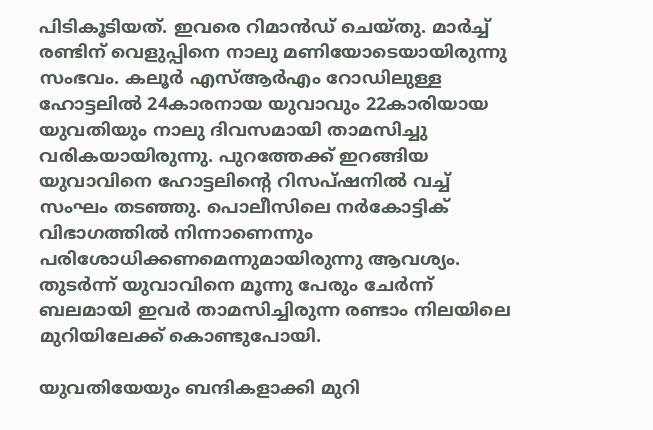പിടികൂടിയത്. ഇവരെ റിമാൻഡ് ചെയ്തു. മാർച്ച് രണ്ടിന് വെളുപ്പിനെ നാലു മണിയോടെയായിരുന്നു സംഭവം. കലൂർ എസ്ആർഎം റോഡിലുള്ള ഹോട്ടലിൽ 24കാരനായ യുവാവും 22കാരിയായ യുവതിയും നാലു ദിവസമായി താമസിച്ചു വരികയായിരുന്നു. പുറത്തേക്ക് ഇറങ്ങിയ യുവാവിനെ ഹോട്ടലിന്റെ റിസപ്ഷനിൽ വച്ച് സംഘം തടഞ്ഞു. പൊലീസിലെ നർകോട്ടിക് വിഭാഗത്തിൽ നിന്നാണെന്നും പരിശോധിക്കണമെന്നുമായിരുന്നു ആവശ്യം. തുടർന്ന് യുവാവിനെ മൂന്നു പേരും ചേർന്ന് ബലമായി ഇവര്‍ താമസിച്ചിരുന്ന രണ്ടാം നിലയിലെ മുറിയിലേക്ക് കൊണ്ടുപോയി.

യുവതിയേയും ബന്ദികളാക്കി മുറി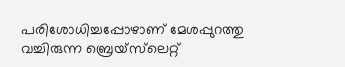പരിശോധിച്ചപ്പോഴാണ് മേശപ്പുറത്തു വച്ചിരുന്ന ബ്രെയ്സ്‍ലെറ്റ്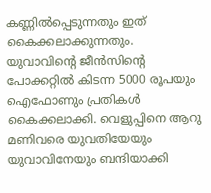കണ്ണിൽപ്പെടുന്നതും ഇത് കൈക്കലാക്കുന്നതും. യുവാവിന്റെ ജീൻസിന്റെ പോക്കറ്റിൽ കിടന്ന 5000 രൂപയും ഐഫോണും പ്രതികൾ കൈക്കലാക്കി. വെളുപ്പിനെ ആറു മണിവരെ യുവതിയേയും യുവാവിനേയും ബന്ദിയാക്കി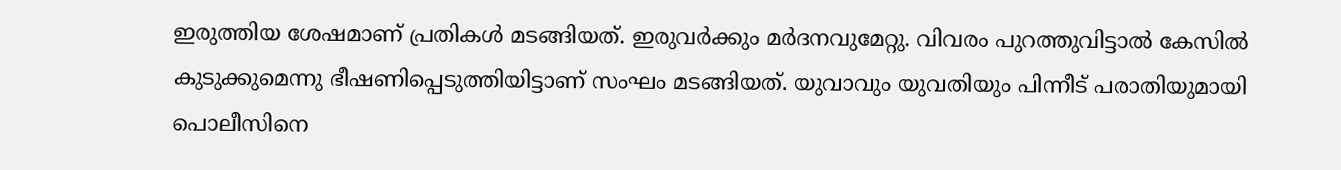ഇരുത്തിയ ശേഷമാണ് പ്രതികൾ മടങ്ങിയത്. ഇരുവർക്കും മർദനവുമേറ്റു. വിവരം പുറത്തുവിട്ടാൽ കേസിൽ കുടുക്കുമെന്നു ഭീഷണിപ്പെടുത്തിയിട്ടാണ് സംഘം മടങ്ങിയത്. യുവാവും യുവതിയും പിന്നീട് പരാതിയുമായി പൊലീസിനെ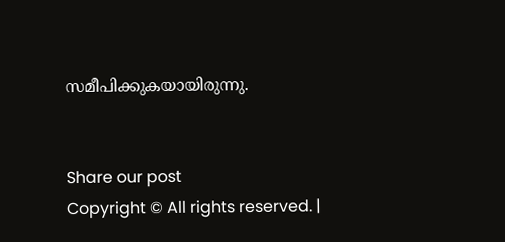സമീപിക്കുകയായിരുന്നു.


Share our post
Copyright © All rights reserved. |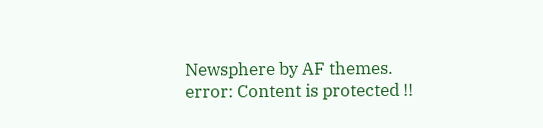Newsphere by AF themes.
error: Content is protected !!